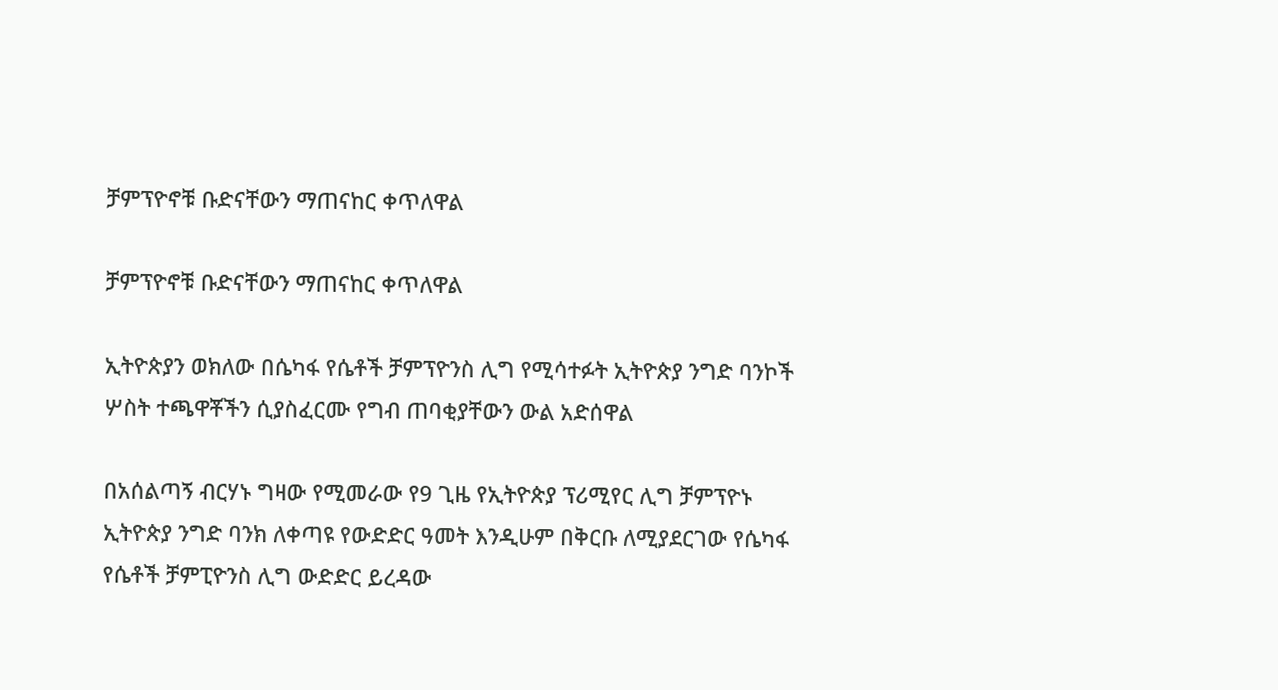ቻምፕዮኖቹ ቡድናቸውን ማጠናከር ቀጥለዋል

ቻምፕዮኖቹ ቡድናቸውን ማጠናከር ቀጥለዋል

ኢትዮጵያን ወክለው በሴካፋ የሴቶች ቻምፕዮንስ ሊግ የሚሳተፉት ኢትዮጵያ ንግድ ባንኮች ሦስት ተጫዋቾችን ሲያስፈርሙ የግብ ጠባቂያቸውን ውል አድሰዋል

በአሰልጣኝ ብርሃኑ ግዛው የሚመራው የ9 ጊዜ የኢትዮጵያ ፕሪሚየር ሊግ ቻምፕዮኑ ኢትዮጵያ ንግድ ባንክ ለቀጣዩ የውድድር ዓመት እንዲሁም በቅርቡ ለሚያደርገው የሴካፋ የሴቶች ቻምፒዮንስ ሊግ ውድድር ይረዳው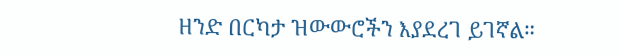ዘንድ በርካታ ዝውውሮችን እያደረገ ይገኛል።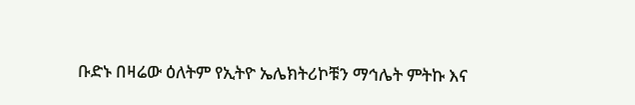ቡድኑ በዛሬው ዕለትም የኢትዮ ኤሌክትሪኮቹን ማኅሌት ምትኩ እና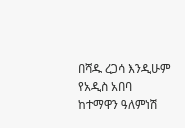በሻዱ ረጋሳ እንዲሁም የአዲስ አበባ ከተማዋን ዓለምነሽ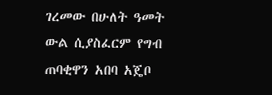ገረመው በሁለት ዓመት ውል ሲያስፈርም የግብ ጠባቂዋን አበባ አጄቦ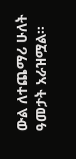ውል ለተጨማሪ ሁለት ዓመታት አራዝሟል።